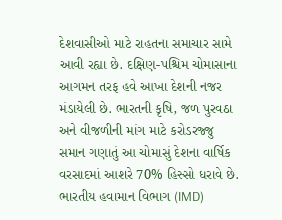દેશવાસીઓ માટે રાહતના સમાચાર સામે આવી રહ્યા છે. દક્ષિણ-પશ્ચિમ ચોમાસાના આગમન તરફ હવે આખા દેશની નજર મંડાયેલી છે. ભારતની કૃષિ, જળ પુરવઠા અને વીજળીની માંગ માટે કરોડરજ્જુ સમાન ગણાતું આ ચોમાસું દેશના વાર્ષિક વરસાદમાં આશરે 70% હિસ્સો ધરાવે છે.
ભારતીય હવામાન વિભાગ (IMD)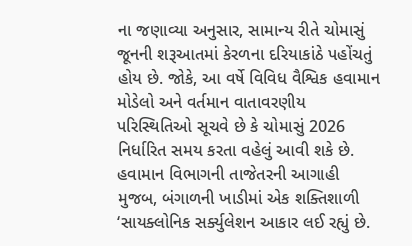ના જણાવ્યા અનુસાર, સામાન્ય રીતે ચોમાસું જૂનની શરૂઆતમાં કેરળના દરિયાકાંઠે પહોંચતું હોય છે. જોકે, આ વર્ષે વિવિધ વૈશ્વિક હવામાન મોડેલો અને વર્તમાન વાતાવરણીય પરિસ્થિતિઓ સૂચવે છે કે ચોમાસું 2026 નિર્ધારિત સમય કરતા વહેલું આવી શકે છે.
હવામાન વિભાગની તાજેતરની આગાહી મુજબ, બંગાળની ખાડીમાં એક શક્તિશાળી ‘સાયક્લોનિક સર્ક્યુલેશન આકાર લઈ રહ્યું છે.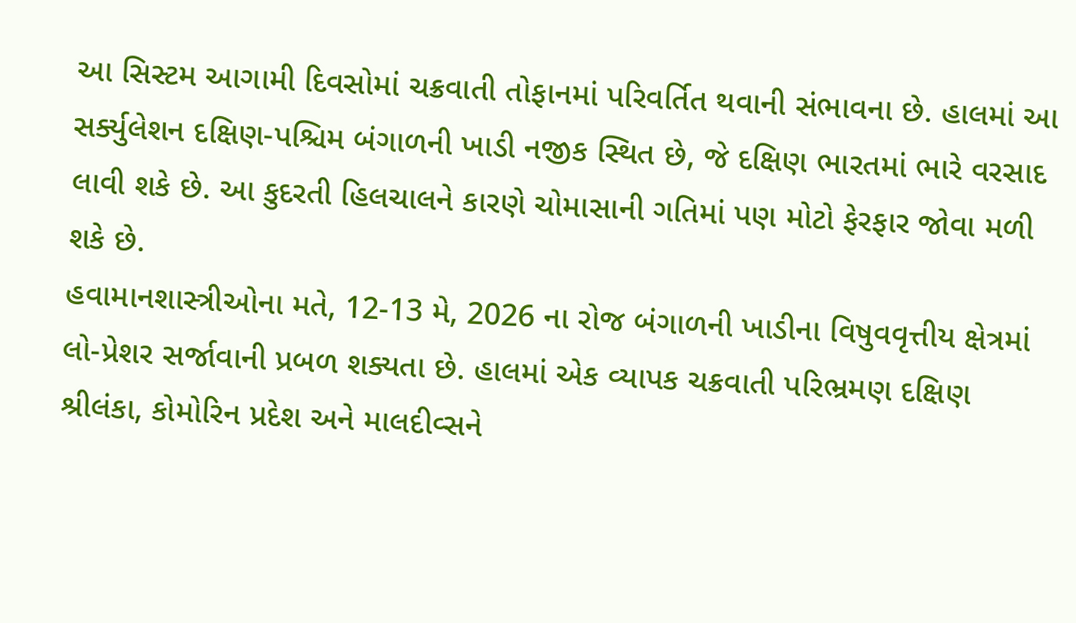આ સિસ્ટમ આગામી દિવસોમાં ચક્રવાતી તોફાનમાં પરિવર્તિત થવાની સંભાવના છે. હાલમાં આ સર્ક્યુલેશન દક્ષિણ-પશ્ચિમ બંગાળની ખાડી નજીક સ્થિત છે, જે દક્ષિણ ભારતમાં ભારે વરસાદ લાવી શકે છે. આ કુદરતી હિલચાલને કારણે ચોમાસાની ગતિમાં પણ મોટો ફેરફાર જોવા મળી શકે છે.
હવામાનશાસ્ત્રીઓના મતે, 12-13 મે, 2026 ના રોજ બંગાળની ખાડીના વિષુવવૃત્તીય ક્ષેત્રમાં લો-પ્રેશર સર્જાવાની પ્રબળ શક્યતા છે. હાલમાં એક વ્યાપક ચક્રવાતી પરિભ્રમણ દક્ષિણ શ્રીલંકા, કોમોરિન પ્રદેશ અને માલદીવ્સને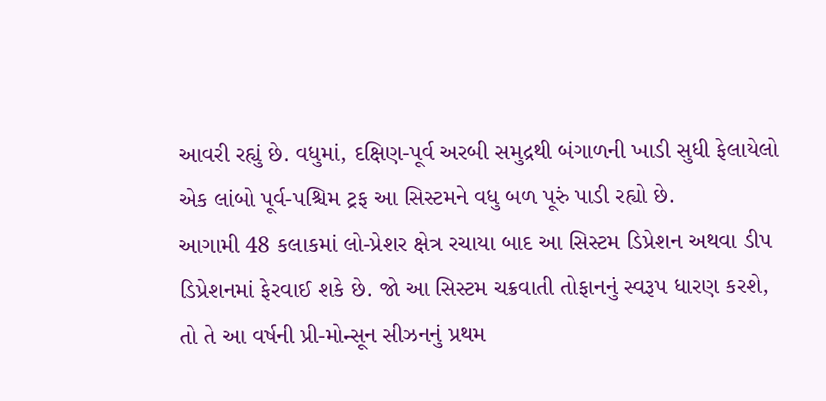આવરી રહ્યું છે. વધુમાં, દક્ષિણ-પૂર્વ અરબી સમુદ્રથી બંગાળની ખાડી સુધી ફેલાયેલો એક લાંબો પૂર્વ-પશ્ચિમ ટ્રફ આ સિસ્ટમને વધુ બળ પૂરું પાડી રહ્યો છે.
આગામી 48 કલાકમાં લો-પ્રેશર ક્ષેત્ર રચાયા બાદ આ સિસ્ટમ ડિપ્રેશન અથવા ડીપ ડિપ્રેશનમાં ફેરવાઈ શકે છે. જો આ સિસ્ટમ ચક્રવાતી તોફાનનું સ્વરૂપ ધારણ કરશે, તો તે આ વર્ષની પ્રી-મોન્સૂન સીઝનનું પ્રથમ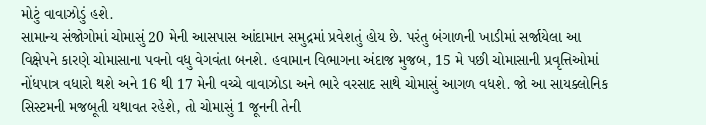મોટું વાવાઝોડું હશે.
સામાન્ય સંજોગોમાં ચોમાસું 20 મેની આસપાસ આંદામાન સમુદ્રમાં પ્રવેશતું હોય છે. પરંતુ બંગાળની ખાડીમાં સર્જાયેલા આ વિક્ષેપને કારણે ચોમાસાના પવનો વધુ વેગવંતા બનશે. હવામાન વિભાગના અંદાજ મુજબ, 15 મે પછી ચોમાસાની પ્રવૃત્તિઓમાં નોંધપાત્ર વધારો થશે અને 16 થી 17 મેની વચ્ચે વાવાઝોડા અને ભારે વરસાદ સાથે ચોમાસું આગળ વધશે. જો આ સાયક્લોનિક સિસ્ટમની મજબૂતી યથાવત રહેશે, તો ચોમાસું 1 જૂનની તેની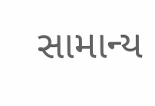સામાન્ય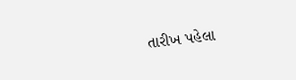તારીખ પહેલા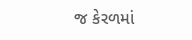જ કેરળમાં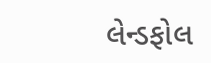લેન્ડફોલ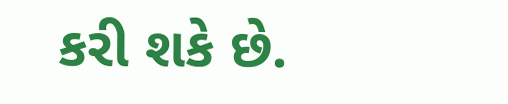કરી શકે છે.